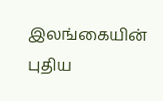இலங்கையின் புதிய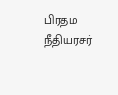பிரதம நீதியரசர்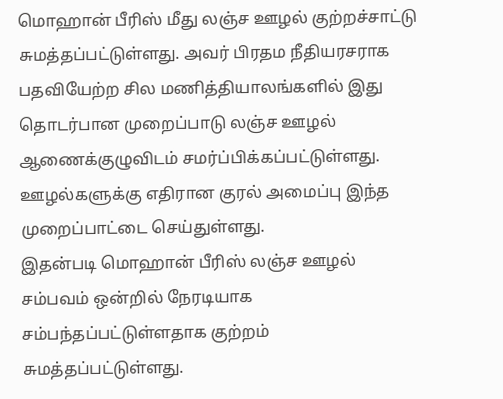மொஹான் பீரிஸ் மீது லஞ்ச ஊழல் குற்றச்சாட்டு சுமத்தப்பட்டுள்ளது. அவர் பிரதம நீதியரசராக பதவியேற்ற சில மணித்தியாலங்களில் இது தொடர்பான முறைப்பாடு லஞ்ச ஊழல் ஆணைக்குழுவிடம் சமர்ப்பிக்கப்பட்டுள்ளது.
ஊழல்களுக்கு எதிரான குரல் அமைப்பு இந்த முறைப்பாட்டை செய்துள்ளது.
இதன்படி மொஹான் பீரிஸ் லஞ்ச ஊழல் சம்பவம் ஒன்றில் நேரடியாக சம்பந்தப்பட்டுள்ளதாக குற்றம் சுமத்தப்பட்டுள்ளது.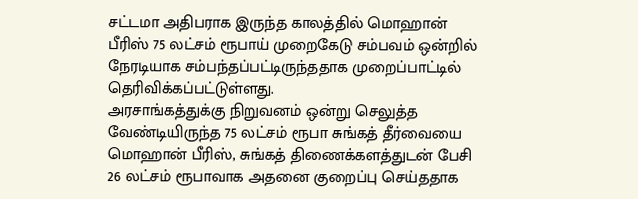சட்டமா அதிபராக இருந்த காலத்தில் மொஹான் பீரிஸ் 75 லட்சம் ரூபாய் முறைகேடு சம்பவம் ஒன்றில் நேரடியாக சம்பந்தப்பட்டிருந்ததாக முறைப்பாட்டில் தெரிவிக்கப்பட்டுள்ளது.
அரசாங்கத்துக்கு நிறுவனம் ஒன்று செலுத்த வேண்டியிருந்த 75 லட்சம் ரூபா சுங்கத் தீர்வையை மொஹான் பீரிஸ், சுங்கத் திணைக்களத்துடன் பேசி 26 லட்சம் ரூபாவாக அதனை குறைப்பு செய்ததாக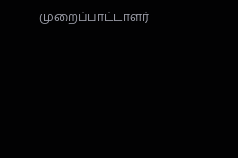முறைப்பாட்டாளர்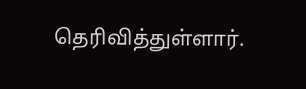தெரிவித்துள்ளார்.